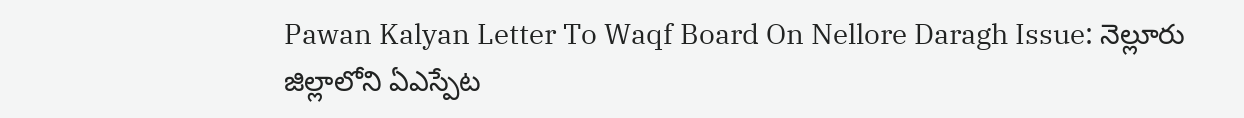Pawan Kalyan Letter To Waqf Board On Nellore Daragh Issue: నెల్లూరు జిల్లాలోని ఏఎస్పేట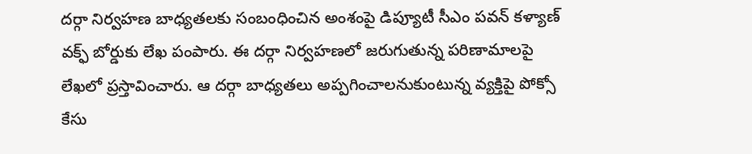దర్గా నిర్వహణ బాధ్యతలకు సంబంధించిన అంశంపై డిప్యూటీ సీఎం పవన్ కళ్యాణ్ వక్ఫ్ బోర్డుకు లేఖ పంపారు. ఈ దర్గా నిర్వహణలో జరుగుతున్న పరిణామాలపై లేఖలో ప్రస్తావించారు. ఆ దర్గా బాధ్యతలు అప్పగించాలనుకుంటున్న వ్యక్తిపై పోక్సో కేసు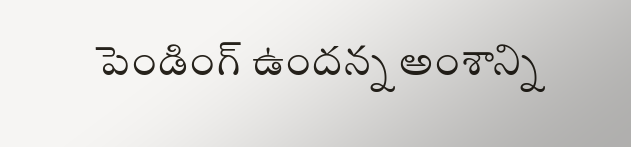పెండింగ్ ఉందన్న అంశాన్ని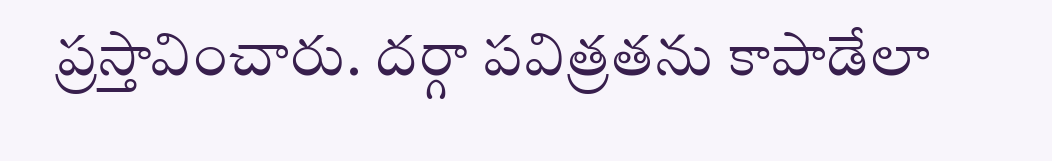ప్రస్తావించారు. దర్గా పవిత్రతను కాపాడేలా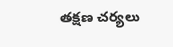తక్షణ చర్యలు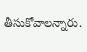తీసుకోవాలన్నారు.